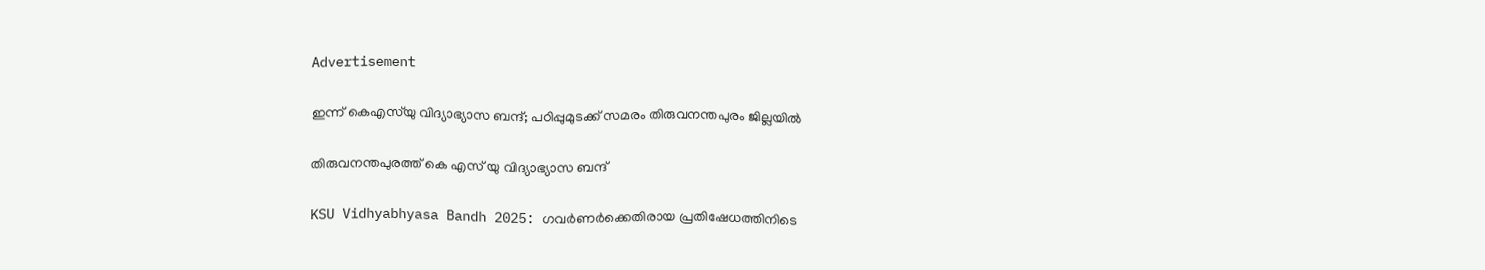Advertisement

ഇന്ന് കെഎസ്‍യു വിദ്യാഭ്യാസ ബന്ദ്; പഠിപ്പുമുടക്ക് സമരം തിരുവനന്തപുരം ജില്ലയിൽ

തിരുവനന്തപുരത്ത് കെ എസ് യു വിദ്യാഭ്യാസ ബന്ദ്

KSU Vidhyabhyasa Bandh 2025: ഗവർണർക്കെതിരായ പ്രതിഷേധത്തിനിടെ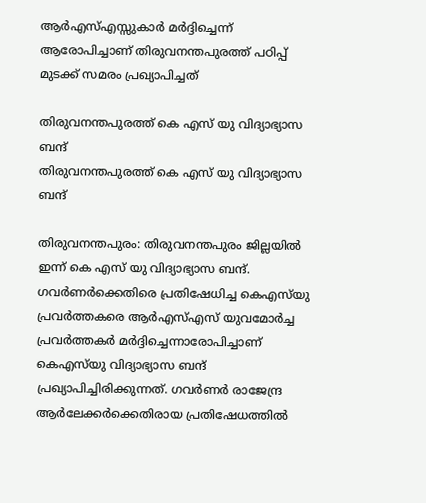ആർഎസ്എസ്സുകാർ മർദ്ദിച്ചെന്ന് ആരോപിച്ചാണ് തിരുവനന്തപുരത്ത് പഠിപ്പ് മുടക്ക് സമരം പ്രഖ്യാപിച്ചത്

തിരുവനന്തപുരത്ത് കെ എസ് യു വിദ്യാഭ്യാസ ബന്ദ്
തിരുവനന്തപുരത്ത് കെ എസ് യു വിദ്യാഭ്യാസ ബന്ദ്

തിരുവനന്തപുരം: തിരുവനന്തപുരം ജില്ലയില്‍ ഇന്ന് കെ എസ് യു വിദ്യാഭ്യാസ ബന്ദ്. ഗവര്‍ണര്‍ക്കെതിരെ പ്രതിഷേധിച്ച കെഎസ്‍യു പ്രവര്‍ത്തകരെ ആർഎസ്എസ് യുവമോർച്ച പ്രവർത്തകർ മർദ്ദിച്ചെന്നാരോപിച്ചാണ് കെഎസ്‌യു വിദ്യാഭ്യാസ ബന്ദ് പ്രഖ്യാപിച്ചിരിക്കുന്നത്. ഗവര്‍ണര്‍ രാജേന്ദ്ര ആർലേക്കർക്കെതിരായ പ്രതിഷേധത്തില്‍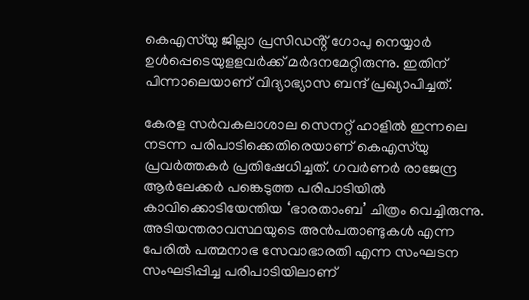കെഎസ്‌യു ജില്ലാ പ്രസിഡൻ്റ് ഗോപു നെയ്യാര്‍ ഉള്‍പ്പെടെയുളളവര്‍ക്ക് മര്‍ദനമേറ്റിരുന്നു. ഇതിന് പിന്നാലെയാണ് വിദ്യാഭ്യാസ ബന്ദ് പ്രഖ്യാപിച്ചത്.

കേരള സര്‍വകലാശാല സെനറ്റ് ഹാളില്‍ ഇന്നലെ നടന്ന പരിപാടിക്കെതിരെയാണ് കെഎസ്‌യു പ്രവർത്തകർ പ്രതിഷേധിച്ചത്. ഗവര്‍ണര്‍ രാജേന്ദ്ര ആര്‍ലേക്കര്‍ പങ്കെടുത്ത പരിപാടിയില്‍ കാവിക്കൊടിയേന്തിയ ‘ഭാരതാംബ’ ചിത്രം വെച്ചിരുന്നു. അടിയന്തരാവസ്ഥയുടെ അന്‍പതാണ്ടുകള്‍ എന്ന പേരില്‍ പത്മനാഭ സേവാഭാരതി എന്ന സംഘടന സംഘടിപ്പിച്ച പരിപാടിയിലാണ്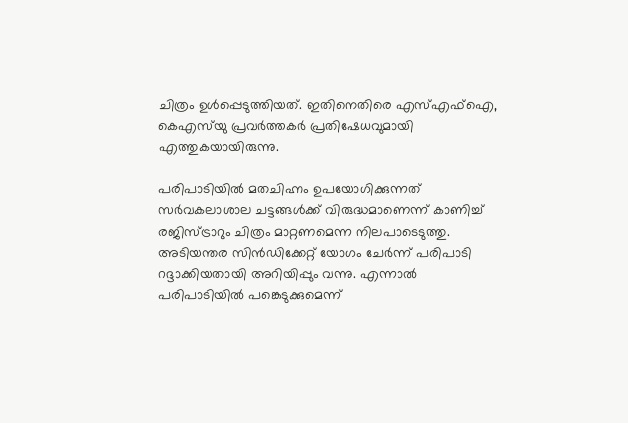ചിത്രം ഉള്‍പ്പെടുത്തിയത്. ഇതിനെതിരെ എസ്എഫ്ഐ, കെഎസ്‍യു പ്രവർത്തകർ പ്രതിഷേധവുമായി എത്തുകയായിരുന്നു.

പരിപാടിയിൽ മതചിഹ്നം ഉപയോഗിക്കുന്നത് സർവകലാശാല ചട്ടങ്ങൾക്ക് വിരുദ്ധമാണെന്ന് കാണിച്ച് രജിസ്ട്രാറും ചിത്രം മാറ്റണമെന്ന നിലപാടെടുത്തു. അടിയന്തര സിൻഡിക്കേറ്റ് യോഗം ചേർന്ന് പരിപാടി റദ്ദാക്കിയതായി അറിയിപ്പും വന്നു. എന്നാൽ പരിപാടിയിൽ പങ്കെടുക്കുമെന്ന്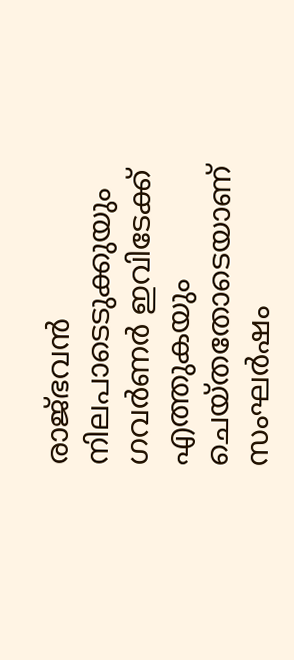രാജ്ഭവൻ നിലപാടെടുക്കുയും ഗവർണർ ഇവിടേക്ക് എത്തുകയും ചെയ്തതോടെയാണ് സംഘർഷം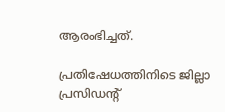ആരംഭിച്ചത്.

പ്രതിഷേധത്തിനിടെ ജില്ലാ പ്രസിഡൻ്റ്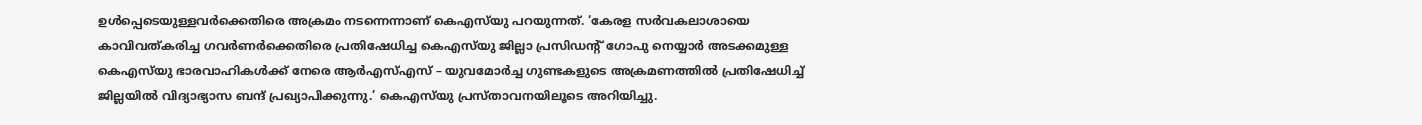ഉൾപ്പെടെയുള്ളവർക്കെതിരെ അക്രമം നടന്നെന്നാണ് കെഎസ്‍യു പറയുന്നത്. ‘കേരള സർവകലാശായെ കാവിവത്കരിച്ച ഗവർണർക്കെതിരെ പ്രതിഷേധിച്ച കെഎസ്‍യു ജില്ലാ പ്രസിഡൻ്റ് ഗോപു നെയ്യാർ അടക്കമുള്ള കെഎസ്‍യു ഭാരവാഹികൾക്ക് നേരെ ആർഎസ്എസ് – യുവമോർച്ച ഗുണ്ടകളുടെ അക്രമണത്തിൽ പ്രതിഷേധിച്ച് ജില്ലയിൽ വിദ്യാഭ്യാസ ബന്ദ് പ്രഖ്യാപിക്കുന്നു.’ കെഎസ്‍യു പ്രസ്താവനയിലൂടെ അറിയിച്ചു.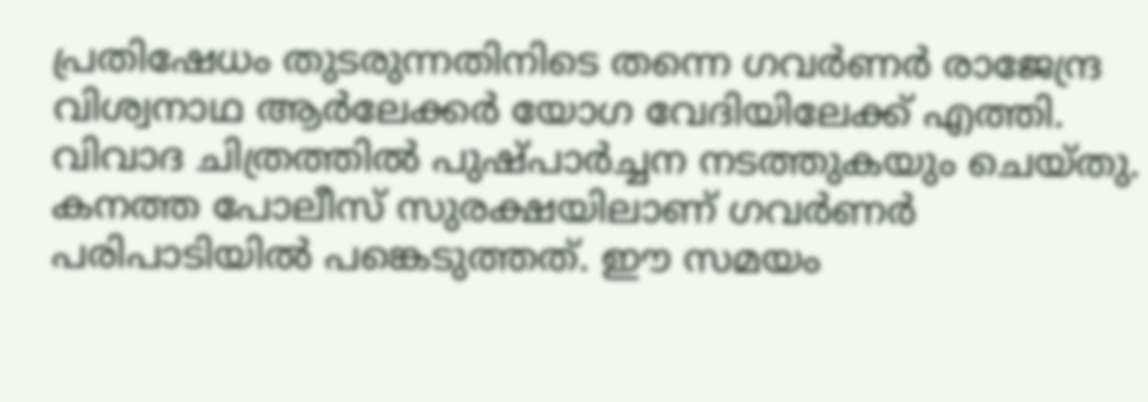പ്രതിഷേധം തുടരുന്നതിനിടെ തന്നെ ഗവർണർ രാജേന്ദ്ര വിശ്വനാഥ ആർലേക്കർ യോഗ വേദിയിലേക്ക് എത്തി. വിവാദ ചിത്രത്തിൽ പുഷ്പാർച്ചന നടത്തുകയും ചെയ്തു. കനത്ത പോലീസ് സുരക്ഷയിലാണ് ഗവര്‍ണര്‍ പരിപാടിയില്‍ പങ്കെടുത്തത്. ഈ സമയം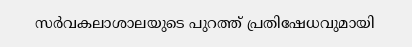സര്‍വകലാശാലയുടെ പുറത്ത് പ്രതിഷേധവുമായി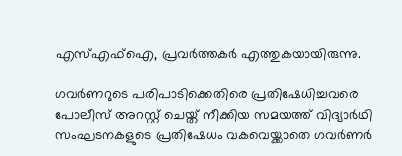എസ്എഫ്ഐ, പ്രവർത്തകർ എത്തുകയായിരുന്നു.

ഗവർണറുടെ പരിപാടിക്കെതിരെ പ്രതിഷേധിച്ചവരെ പോലീസ് അറസ്റ്റ് ചെയ്ത് നീക്കിയ സമയത്ത് വിദ്യാര്‍ഥി സംഘടനകളുടെ പ്രതിഷേധം വകവെയ്ക്കാതെ ഗവര്‍ണര്‍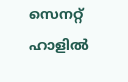സെനറ്റ് ഹാളില്‍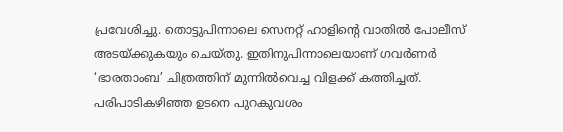പ്രവേശിച്ചു. തൊട്ടുപിന്നാലെ സെനറ്റ് ഹാളിൻ്റെ വാതില്‍ പോലീസ് അടയ്ക്കുകയും ചെയ്തു. ഇതിനുപിന്നാലെയാണ് ഗവര്‍ണര്‍ ‘ഭാരതാംബ’ ചിത്രത്തിന് മുന്നില്‍വെച്ച വിളക്ക് കത്തിച്ചത്. പരിപാടികഴിഞ്ഞ ഉടനെ പുറകുവശം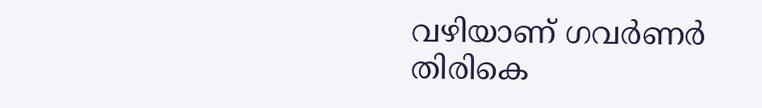വഴിയാണ് ഗവർണർ തിരികെ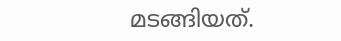മടങ്ങിയത്.